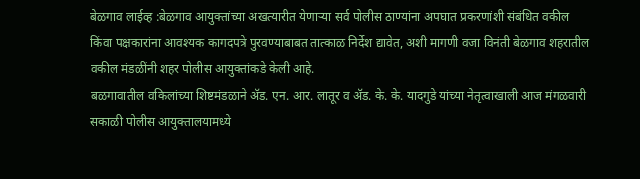बेळगाव लाईव्ह :बेळगाव आयुक्तांच्या अखत्यारीत येणाऱ्या सर्व पोलीस ठाण्यांना अपघात प्रकरणांशी संबंधित वकील किंवा पक्षकारांना आवश्यक कागदपत्रे पुरवण्याबाबत तात्काळ निर्देश द्यावेत, अशी मागणी वजा विनंती बेळगाव शहरातील वकील मंडळींनी शहर पोलीस आयुक्तांकडे केली आहे.
बळगावातील वकिलांच्या शिष्टमंडळाने ॲड. एन. आर. लातूर व ॲड. के. के. यादगुडे यांच्या नेतृत्वाखाली आज मंगळवारी सकाळी पोलीस आयुक्तालयामध्ये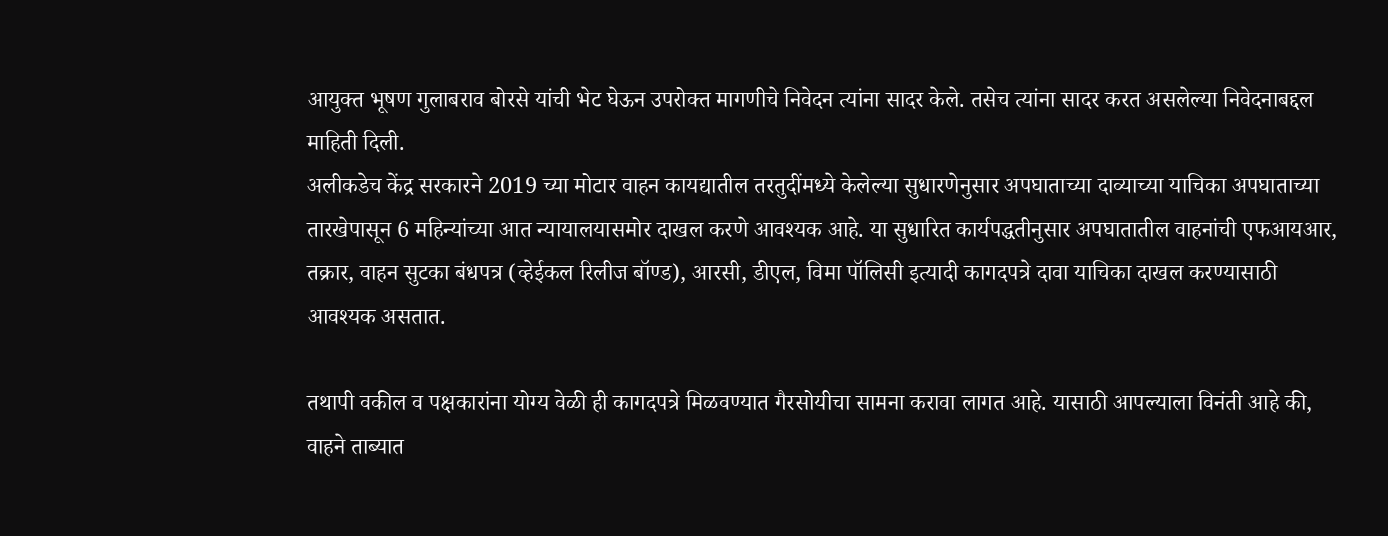आयुक्त भूषण गुलाबराव बोरसे यांची भेट घेऊन उपरोक्त मागणीचे निवेदन त्यांना सादर केले. तसेच त्यांना सादर करत असलेल्या निवेदनाबद्दल माहिती दिली.
अलीकडेच केंद्र सरकारने 2019 च्या मोटार वाहन कायद्यातील तरतुदींमध्ये केलेल्या सुधारणेनुसार अपघाताच्या दाव्याच्या याचिका अपघाताच्या तारखेपासून 6 महिन्यांच्या आत न्यायालयासमोर दाखल करणे आवश्यक आहे. या सुधारित कार्यपद्धतीनुसार अपघातातील वाहनांची एफआयआर, तक्रार, वाहन सुटका बंधपत्र (व्हेईकल रिलीज बॉण्ड), आरसी, डीएल, विमा पॉलिसी इत्यादी कागदपत्रे दावा याचिका दाखल करण्यासाठी आवश्यक असतात.

तथापी वकील व पक्षकारांना योग्य वेळी ही कागदपत्रे मिळवण्यात गैरसोयीचा सामना करावा लागत आहे. यासाठी आपल्याला विनंती आहे की, वाहने ताब्यात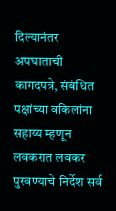दिल्यानंतर अपघाताची कागदपत्रे, संबंधित पक्षांच्या वकिलांना सहाय्य म्हणून लवकरात लवकर पुरवण्याचे निर्देश सर्व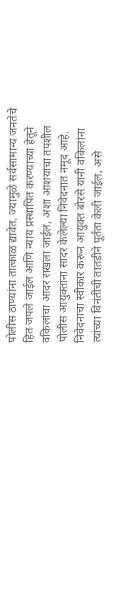पोलीस ठाण्यांना तात्काळ द्यावेत. ज्यामुळे सर्वसामान्य जनतेचे हित जपले जाईल आणि न्याय प्रस्थापित करण्याच्या हेतूने वकिलांचा आदर राखला जाईल, अशा आशयाचा तपशील पोलीस आयुक्तांना सादर केलेल्या निवेदनात नमूद आहे.
निवेदनाचा स्वीकार करून आयुक्त बोरसे यांनी वकिलांना त्यांच्या विनंतीची तातडीने पूर्तता केली जाईल, असे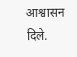आश्वासन दिले.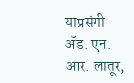याप्रसंगी ॲड. एन. आर. लातूर,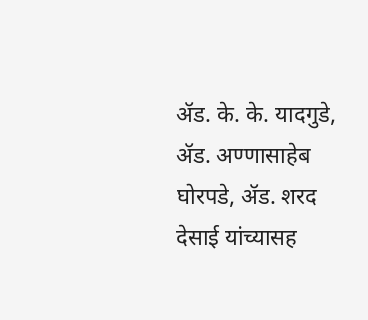ॲड. के. के. यादगुडे, ॲड. अण्णासाहेब घोरपडे, ॲड. शरद देसाई यांच्यासह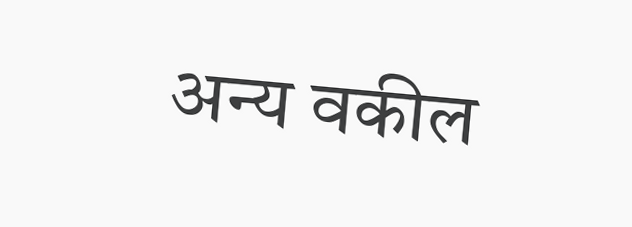अन्य वकील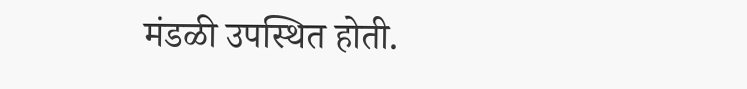मंडळी उपस्थित होती.